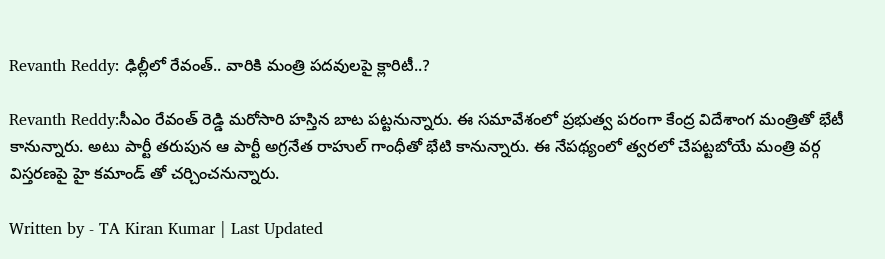Revanth Reddy: ఢిల్లీలో రేవంత్.. వారికి మంత్రి పదవులపై క్లారిటీ..?

Revanth Reddy:సీఎం రేవంత్ రెడ్డి మరోసారి హస్తిన బాట పట్టనున్నారు. ఈ సమావేశంలో ప్రభుత్వ పరంగా కేంద్ర విదేశాంగ మంత్రితో భేటీ కానున్నారు. అటు పార్టీ తరుపున ఆ పార్టీ అగ్రనేత రాహుల్ గాంధీతో భేటి కానున్నారు. ఈ నేపథ్యంలో త్వరలో చేపట్టబోయే మంత్రి వర్గ విస్తరణపై హై కమాండ్ తో చర్చించనున్నారు.

Written by - TA Kiran Kumar | Last Updated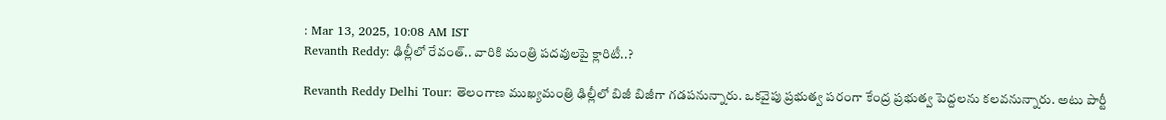: Mar 13, 2025, 10:08 AM IST
Revanth Reddy: ఢిల్లీలో రేవంత్.. వారికి మంత్రి పదవులపై క్లారిటీ..?

Revanth Reddy Delhi Tour: తెలంగాణ ముఖ్యమంత్రి ఢిల్లీలో బిజీ బిజీగా గడపనున్నారు. ఒకవైపు ప్రభుత్వ పరంగా కేంద్ర ప్రభుత్వ పెద్దలను కలవనున్నారు. అటు పార్టీ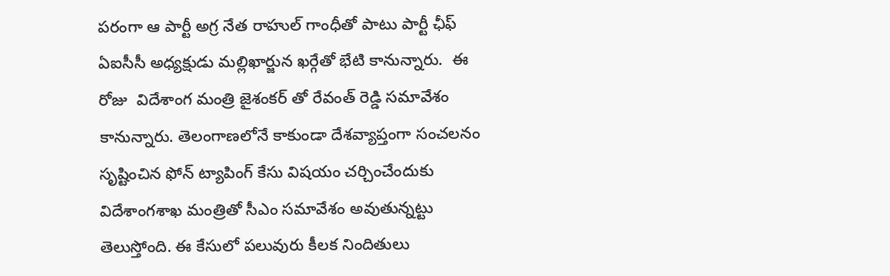పరంగా ఆ పార్టీ అగ్ర నేత రాహుల్ గాంధీతో పాటు పార్టీ ఛీఫ్ ఏఐసీసీ అధ్యక్షుడు మల్లిఖార్జున ఖర్గేతో భేటి కానున్నారు.  ఈ రోజు  విదేశాంగ మంత్రి జైశంకర్ తో రేవంత్ రెడ్డి సమావేశం కానున్నారు. తెలంగాణలోనే కాకుండా దేశవ్యాప్తంగా సంచలనం సృష్టించిన ఫోన్ ట్యాపింగ్ కేసు విషయం చర్చించేందుకు విదేశాంగశాఖ మంత్రితో సీఎం సమావేశం అవుతున్నట్టు తెలుస్తోంది. ఈ కేసులో పలువురు కీలక నిందితులు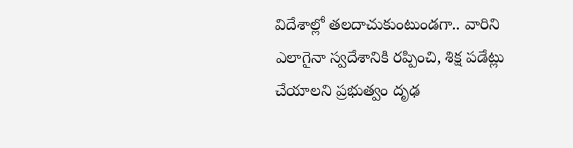విదేశాల్లో తలదాచుకుంటుండగా.. వారిని ఎలాగైనా స్వదేశానికి రప్పించి, శిక్ష పడేట్లు చేయాలని ప్రభుత్వం దృఢ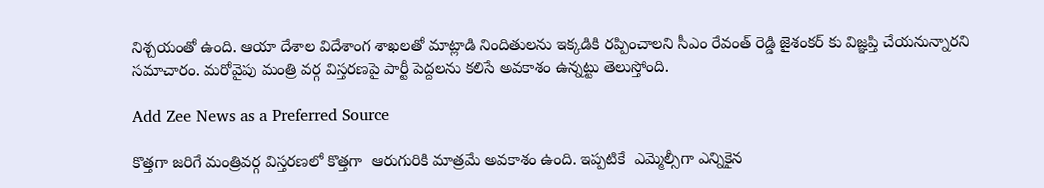నిశ్చయంతో ఉంది. ఆయా దేశాల విదేశాంగ శాఖలతో మాట్లాడి నిందితులను ఇక్కడికి రప్పించాలని సీఎం రేవంత్ రెడ్డి జైశంకర్ కు విజ్ఞప్తి చేయనున్నారని సమాచారం. మరోవైపు మంత్రి వర్గ విస్తరణపై పార్టీ పెద్దలను కలిసే అవకాశం ఉన్నట్టు తెలుస్తోంది.

Add Zee News as a Preferred Source

కొత్తగా జరిగే మంత్రివర్గ విస్తరణలో కొత్తగా  ఆరుగురికి మాత్రమే అవకాశం ఉంది. ఇప్పటికే  ఎమ్మెల్సీగా ఎన్నికైన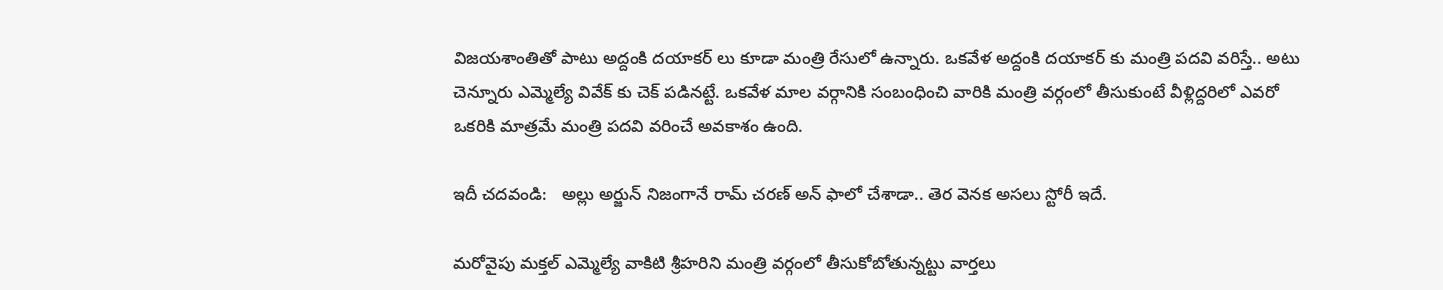విజయశాంతితో పాటు అద్దంకి దయాకర్ లు కూడా మంత్రి రేసులో ఉన్నారు. ఒకవేళ అద్దంకి దయాకర్ కు మంత్రి పదవి వరిస్తే.. అటు చెన్నూరు ఎమ్మెల్యే వివేక్ కు చెక్ పడినట్టే. ఒకవేళ మాల వర్గానికి సంబంధించి వారికి మంత్రి వర్గంలో తీసుకుంటే వీళ్లిద్దరిలో ఎవరో ఒకరికి మాత్రమే మంత్రి పదవి వరించే అవకాశం ఉంది.

ఇదీ చదవండి:   అల్లు అర్జున్ నిజంగానే రామ్ చరణ్ అన్ ఫాలో చేశాడా.. తెర వెనక అసలు స్టోరీ ఇదే.

మరోవైపు మక్తల్ ఎమ్మెల్యే వాకిటి శ్రీహరిని మంత్రి వర్గంలో తీసుకోబోతున్నట్టు వార్తలు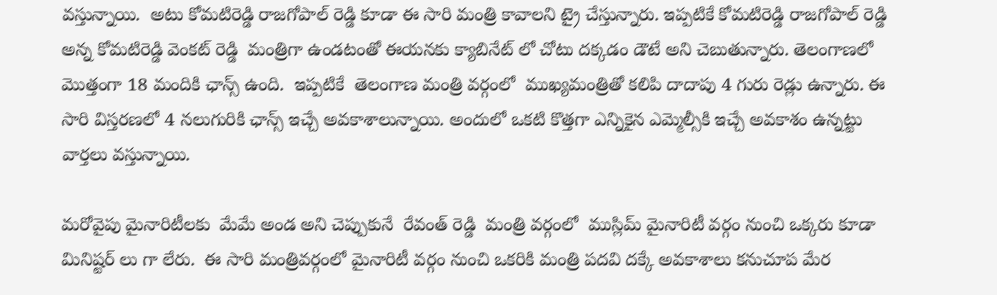వస్తున్నాయి.  అటు కోమటిరెడ్డి రాజగోపాల్ రెడ్డి కూడా ఈ సారి మంత్రి కావాలని ట్రై చేస్తున్నారు. ఇప్పటికే కోమటిరెడ్డి రాజగోపాల్ రెడ్డి అన్న కోమటిరెడ్డి వెంకట్ రెడ్డి  మంత్రిగా ఉండటంతో ఈయనకు క్యాబినేట్ లో చోటు దక్కడం డౌటే అని చెబుతున్నారు. తెలంగాణలో మొత్తంగా 18 మందికి ఛాన్స్ ఉంది.  ఇప్పటికే  తెలంగాణ మంత్రి వర్గంలో  ముఖ్యమంత్రితో కలిపి దాదాపు 4 గురు రెడ్లు ఉన్నారు. ఈ సారి విస్తరణలో 4 నలుగురికి ఛాన్స్ ఇచ్చే అవకాశాలున్నాయి. అందులో ఒకటి కొత్తగా ఎన్నికైన ఎమ్మెల్సీకి ఇచ్చే అవకాశం ఉన్నట్టు వార్తలు వస్తున్నాయి.

మరోవైపు మైనారిటీలకు  మేమే అండ అని చెప్పుకునే  రేవంత్ రెడ్డి  మంత్రి వర్గంలో  ముస్లిమ్ మైనారిటీ వర్గం నుంచి ఒక్కరు కూడా మినిష్టర్ లు గా లేరు.  ఈ సారి మంత్రివర్గంలో మైనారిటీ వర్గం నుంచి ఒకరికి మంత్రి పదవి దక్కే అవకాశాలు కనుచూప మేర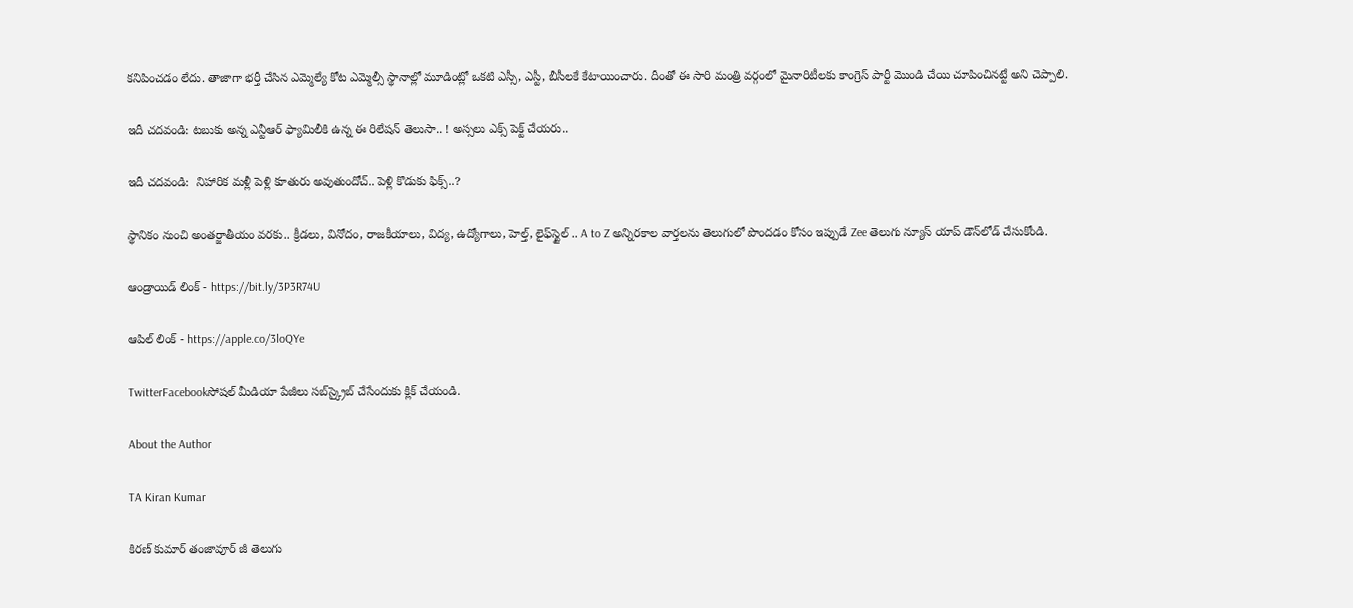కనిపించడం లేదు. తాజాగా భర్తీ చేసిన ఎమ్మెల్యే కోట ఎమ్మెల్సీ స్థానాల్లో మూడింట్లో ఒకటి ఎస్సీ, ఎస్టీ, బీసీలకే కేటాయించారు. దీంతో ఈ సారి మంత్రి వర్గంలో మైనారిటీలకు కాంగ్రెస్ పార్టీ మొండి చేయి చూపించినట్టే అని చెప్పాలి.

ఇదీ చదవండి: టబుకు అన్న ఎన్టీఆర్ ఫ్యామిలీకి ఉన్న ఈ రిలేషన్ తెలుసా.. ! అస్సలు ఎక్స్ పెక్ట్ చేయరు..

ఇదీ చదవండి:  నిహారిక మళ్లీ పెళ్లి కూతురు అవుతుందోచ్.. పెళ్లి కొడుకు ఫిక్స్..?

స్థానికం నుంచి అంతర్జాతీయం వరకు.. క్రీడలు, వినోదం, రాజకీయాలు, విద్య, ఉద్యోగాలు, హెల్త్, లైఫ్‌స్టైల్ .. A to Z అన్నిరకాల వార్తలను తెలుగులో పొందడం కోసం ఇప్పుడే Zee తెలుగు న్యూస్ యాప్ డౌన్‌లోడ్ చేసుకోండి.

ఆండ్రాయిడ్ లింక్ - https://bit.ly/3P3R74U

ఆపిల్ లింక్ - https://apple.co/3loQYe

TwitterFacebookసోషల్ మీడియా పేజీలు సబ్‌స్క్రైబ్ చేసేందుకు క్లిక్ చేయండి.

About the Author

TA Kiran Kumar

కిరణ్ కుమార్ తంజావూర్ జీ తెలుగు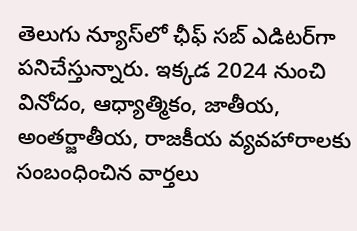తెలుగు న్యూస్‌లో ఛీఫ్ సబ్ ఎడిటర్‌గా పనిచేస్తున్నారు. ఇక్కడ 2024 నుంచి  వినోదం, ఆధ్యాత్మికం, జాతీయ, అంతర్జాతీయ, రాజకీయ వ్యవహారాలకు సంబంధించిన వార్తలు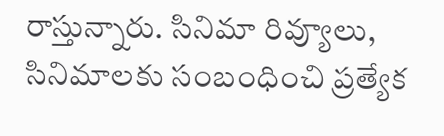రాస్తున్నారు. సినిమా రివ్యూలు, సినిమాలకు సంబంధించి ప్రత్యేక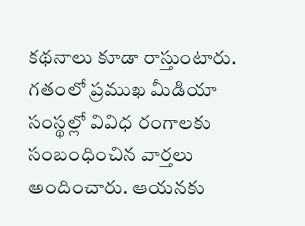కథనాలు కూడా రాస్తుంటారు. గతంలో ప్రముఖ మీడియా సంస్థల్లో వివిధ రంగాలకు సంబంధించిన వార్తలు అందించారు. ఆయనకు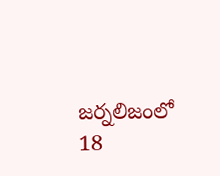జర్నలిజంలో 18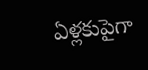ఏళ్లకుపైగా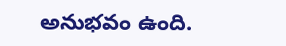అనుభవం ఉంది.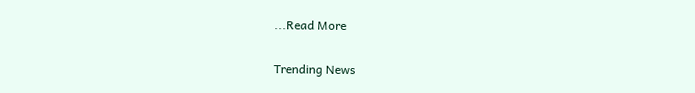...Read More

Trending News